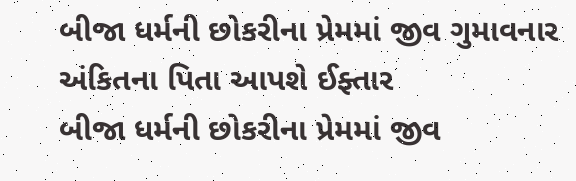બીજા ધર્મની છોકરીના પ્રેમમાં જીવ ગુમાવનાર અંકિતના પિતા આપશે ઈફ્તાર
બીજા ધર્મની છોકરીના પ્રેમમાં જીવ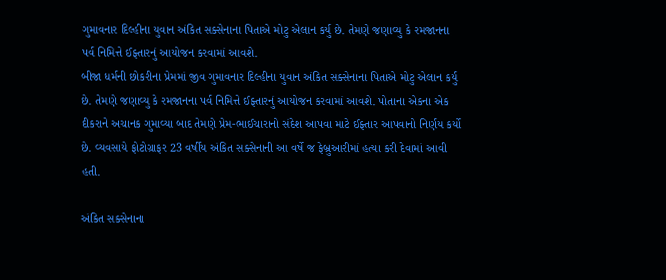ગુમાવનાર દિલ્હીના યુવાન અંકિત સક્સેનાના પિતાએ મોટુ એલાન કર્યુ છે. તેમણે જણાવ્યુ કે રમજાનના પર્વ નિમિત્તે ઈફ્તારનું આયોજન કરવામાં આવશે.
બીજા ધર્મની છોકરીના પ્રેમમાં જીવ ગુમાવનાર દિલ્હીના યુવાન અંકિત સક્સેનાના પિતાએ મોટુ એલાન કર્યુ છે. તેમણે જણાવ્યુ કે રમજાનના પર્વ નિમિત્તે ઈફ્તારનું આયોજન કરવામાં આવશે. પોતાના એકના એક દીકરાને અચાનક ગુમાવ્યા બાદ તેમણે પ્રેમ-ભાઈચારાનો સંદેશ આપવા માટે ઈફ્તાર આપવાનો નિર્ણય કર્યો છે. વ્યવસાયે ફોટોગ્રાફર 23 વર્ષીય અંકિત સક્સેનાની આ વર્ષે જ ફેબ્રુઆરીમાં હત્યા કરી દેવામાં આવી હતી.

અંકિત સક્સેનાના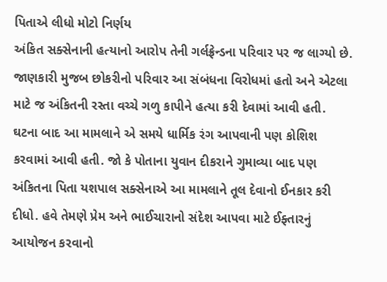પિતાએ લીધો મોટો નિર્ણય
અંકિત સક્સેનાની હત્યાનો આરોપ તેની ગર્લફ્રેન્ડના પરિવાર પર જ લાગ્યો છે. જાણકારી મુજબ છોકરીનો પરિવાર આ સંબંધના વિરોધમાં હતો અને એટલા માટે જ અંકિતની રસ્તા વચ્ચે ગળુ કાપીને હત્યા કરી દેવામાં આવી હતી. ઘટના બાદ આ મામલાને એ સમયે ધાર્મિક રંગ આપવાની પણ કોશિશ કરવામાં આવી હતી. જો કે પોતાના યુવાન દીકરાને ગુમાવ્યા બાદ પણ અંકિતના પિતા યશપાલ સક્સેનાએ આ મામલાને તૂલ દેવાનો ઈનકાર કરી દીધો. હવે તેમણે પ્રેમ અને ભાઈચારાનો સંદેશ આપવા માટે ઈફ્તારનું આયોજન કરવાનો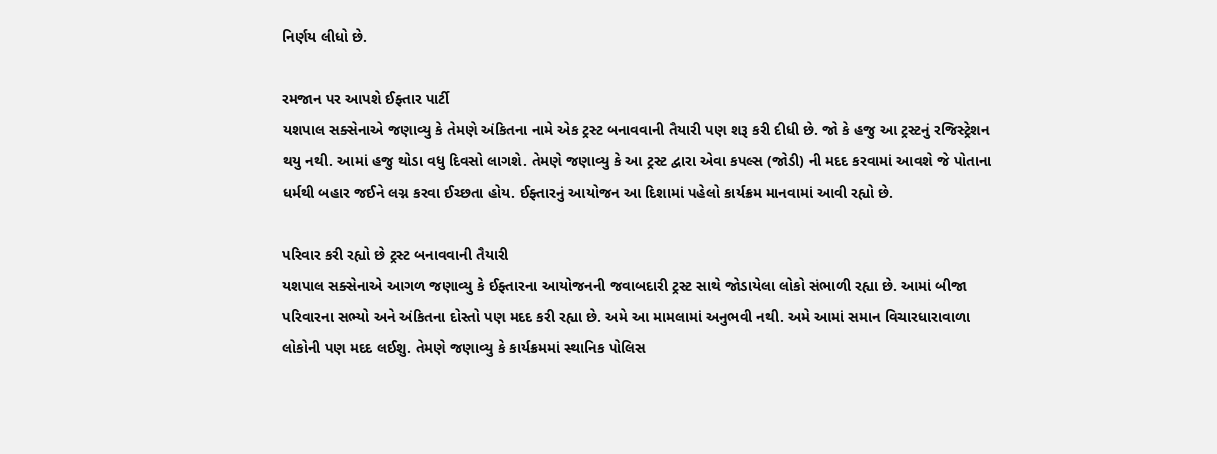નિર્ણય લીધો છે.

રમજાન પર આપશે ઈફ્તાર પાર્ટી
યશપાલ સક્સેનાએ જણાવ્યુ કે તેમણે અંકિતના નામે એક ટ્રસ્ટ બનાવવાની તૈયારી પણ શરૂ કરી દીધી છે. જો કે હજુ આ ટ્રસ્ટનું રજિસ્ટ્રેશન થયુ નથી. આમાં હજુ થોડા વધુ દિવસો લાગશે. તેમણે જણાવ્યુ કે આ ટ્રસ્ટ દ્વારા એવા કપલ્સ (જોડી) ની મદદ કરવામાં આવશે જે પોતાના ધર્મથી બહાર જઈને લગ્ન કરવા ઈચ્છતા હોય. ઈફ્તારનું આયોજન આ દિશામાં પહેલો કાર્યક્રમ માનવામાં આવી રહ્યો છે.

પરિવાર કરી રહ્યો છે ટ્રસ્ટ બનાવવાની તૈયારી
યશપાલ સક્સેનાએ આગળ જણાવ્યુ કે ઈફ્તારના આયોજનની જવાબદારી ટ્રસ્ટ સાથે જોડાયેલા લોકો સંભાળી રહ્યા છે. આમાં બીજા પરિવારના સભ્યો અને અંકિતના દોસ્તો પણ મદદ કરી રહ્યા છે. અમે આ મામલામાં અનુભવી નથી. અમે આમાં સમાન વિચારધારાવાળા લોકોની પણ મદદ લઈશુ. તેમણે જણાવ્યુ કે કાર્યક્રમમાં સ્થાનિક પોલિસ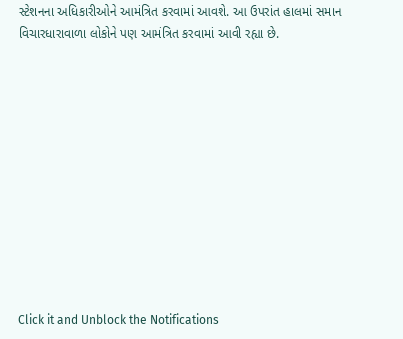સ્ટેશનના અધિકારીઓને આમંત્રિત કરવામાં આવશે. આ ઉપરાંત હાલમાં સમાન વિચારધારાવાળા લોકોને પણ આમંત્રિત કરવામાં આવી રહ્યા છે.












Click it and Unblock the Notifications